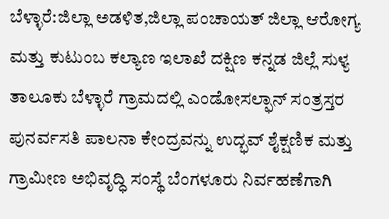ಬೆಳ್ಳಾರೆ:ಜಿಲ್ಲಾ ಅಡಳಿತ,ಜಿಲ್ಲಾ ಪಂಚಾಯತ್ ಜಿಲ್ಲಾ ಆರೋಗ್ಯ ಮತ್ತು ಕುಟುಂಬ ಕಲ್ಯಾಣ ಇಲಾಖೆ ದಕ್ಷಿಣ ಕನ್ನಡ ಜಿಲ್ಲೆ ಸುಳ್ಯ ತಾಲೂಕು ಬೆಳ್ಳಾರೆ ಗ್ರಾಮದಲ್ಲಿ ಎಂಡೋಸಲ್ಫಾನ್ ಸಂತ್ರಸ್ತರ ಪುನರ್ವಸತಿ ಪಾಲನಾ ಕೇಂದ್ರವನ್ನು ಉದ್ಭವ್ ಶೈಕ್ಷಣಿಕ ಮತ್ತು
ಗ್ರಾಮೀಣ ಅಭಿವೃದ್ಧಿ ಸಂಸ್ಥೆ ಬೆಂಗಳೂರು ನಿರ್ವಹಣೆಗಾಗಿ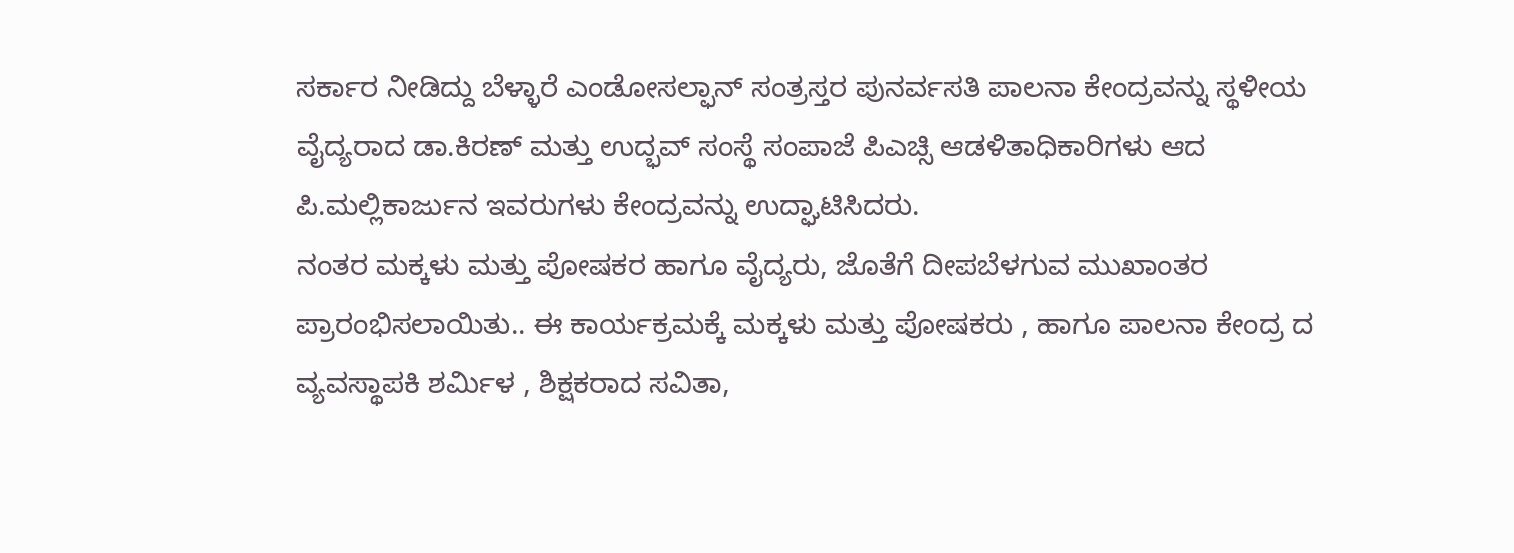ಸರ್ಕಾರ ನೀಡಿದ್ದು ಬೆಳ್ಳಾರೆ ಎಂಡೋಸಲ್ಫಾನ್ ಸಂತ್ರಸ್ತರ ಪುನರ್ವಸತಿ ಪಾಲನಾ ಕೇಂದ್ರವನ್ನು ಸ್ಥಳೀಯ ವೈದ್ಯರಾದ ಡಾ.ಕಿರಣ್ ಮತ್ತು ಉದ್ಭವ್ ಸಂಸ್ಥೆ ಸಂಪಾಜೆ ಪಿಎಚ್ಸಿ ಆಡಳಿತಾಧಿಕಾರಿಗಳು ಆದ ಪಿ.ಮಲ್ಲಿಕಾರ್ಜುನ ಇವರುಗಳು ಕೇಂದ್ರವನ್ನು ಉದ್ಘಾಟಿಸಿದರು.
ನಂತರ ಮಕ್ಕಳು ಮತ್ತು ಪೋಷಕರ ಹಾಗೂ ವೈದ್ಯರು, ಜೊತೆಗೆ ದೀಪಬೆಳಗುವ ಮುಖಾಂತರ ಪ್ರಾರಂಭಿಸಲಾಯಿತು.. ಈ ಕಾರ್ಯಕ್ರಮಕ್ಕೆ ಮಕ್ಕಳು ಮತ್ತು ಪೋಷಕರು , ಹಾಗೂ ಪಾಲನಾ ಕೇಂದ್ರ ದ ವ್ಯವಸ್ಥಾಪಕಿ ಶರ್ಮಿಳ , ಶಿಕ್ಷಕರಾದ ಸವಿತಾ,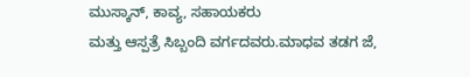ಮುಸ್ಕಾನ್, ಕಾವ್ಯ, ಸಹಾಯಕರು
ಮತ್ತು ಆಸ್ಪತ್ರೆ ಸಿಬ್ಬಂದಿ ವರ್ಗದವರು.ಮಾಧವ ತಡಗ ಜೆ,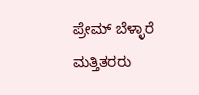ಪ್ರೇಮ್ ಬೆಳ್ಳಾರೆ ಮತ್ತಿತರರು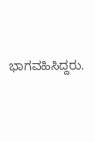ಭಾಗವಹಿಸಿದ್ದರು.